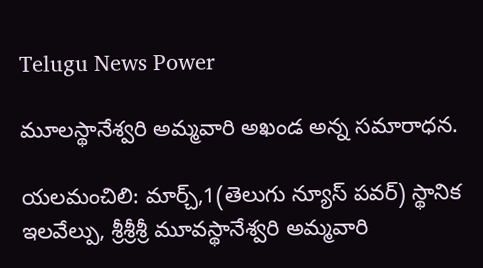Telugu News Power

మూలస్థానేశ్వరి అమ్మవారి అఖండ అన్న సమారాధన.

యలమంచిలి: మార్చ్,1(తెలుగు న్యూస్ పవర్) స్థానిక ఇలవేల్పు, శ్రీశ్రీశ్రీ మూవస్థానేశ్వరి అమ్మవారి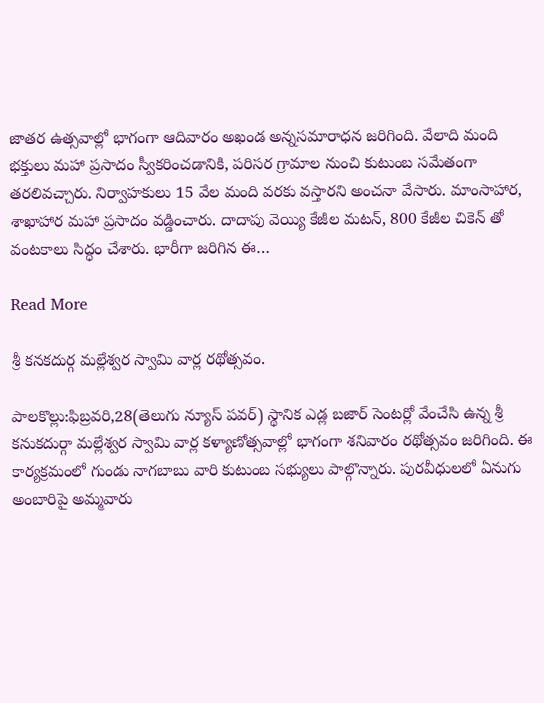జాతర ఉత్సవాల్లో భాగంగా ఆదివారం అఖండ అన్నసమారాధన జరిగింది. వేలాది మంది భక్తులు మహా ప్రసాదం స్వీకరించడానికి, పరిసర గ్రామాల నుంచి కుటుంబ సమేతంగా తరలివచ్చారు. నిర్వాహకులు 15 వేల మంది వరకు వస్తారని అంచనా వేసారు. మాంసాహార, శాఖాహార మహా ప్రసాదం వడ్డించారు. దాదాపు వెయ్యి కేజీల మటన్, 800 కేజీల చికెన్ తో వంటకాలు సిద్ధం చేశారు. భారీగా జరిగిన ఈ…

Read More

శ్రీ కనకదుర్గ మల్లేశ్వర స్వామి వార్ల రథోత్సవం.

పాలకొల్లు:ఫిబ్రవరి,28(తెలుగు న్యూస్ పవర్) స్థానిక ఎడ్ల బజార్ సెంటర్లో వేంచేసి ఉన్న శ్రీ కనుకదుర్గా మల్లేశ్వర స్వామి వార్ల కళ్యాణోత్సవాల్లో భాగంగా శనివారం రథోత్సవం జరిగింది. ఈ కార్యక్రమంలో గుండు నాగబాబు వారి కుటుంబ సభ్యులు పాల్గొన్నారు. పురవీధులలో ఏనుగు అంబారిపై అమ్మవారు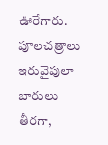ఊరేగారు. పూలచత్రాలు ఇరువైపులా బారులు తీరగా,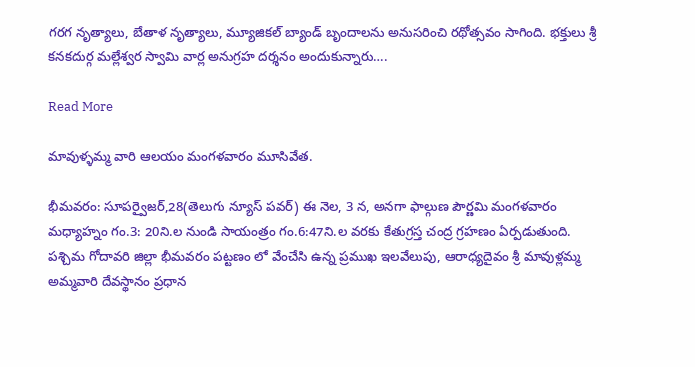గరగ నృత్యాలు, బేతాళ నృత్యాలు, మ్యూజికల్ బ్యాండ్ బృందాలను అనుసరించి రథోత్సవం సాగింది. భక్తులు శ్రీ కనకదుర్గ మల్లేశ్వర స్వామి వార్ల అనుగ్రహ దర్శనం అందుకున్నారు….

Read More

మావుళ్ళమ్మ వారి ఆలయం మంగళవారం మూసివేత.

భీమవరం: సూపర్వైజర్,28(తెలుగు న్యూస్ పవర్) ఈ నెల, 3 న, అనగా ఫాల్గుణ పౌర్ణమి మంగళవారం మధ్యాహ్నం గం.3: 20ని.ల నుండి సాయంత్రం గం.6:47ని.ల వరకు కేతుగ్రస్త చంద్ర గ్రహణం ఏర్పడుతుంది. పశ్చిమ గోదావరి జిల్లా భీమవరం పట్టణం లో వేంచేసి ఉన్న ప్రముఖ ఇలవేలుపు, ఆరాధ్యదైవం శ్రీ మావుళ్లమ్మ అమ్మవారి దేవస్థానం ప్రధాన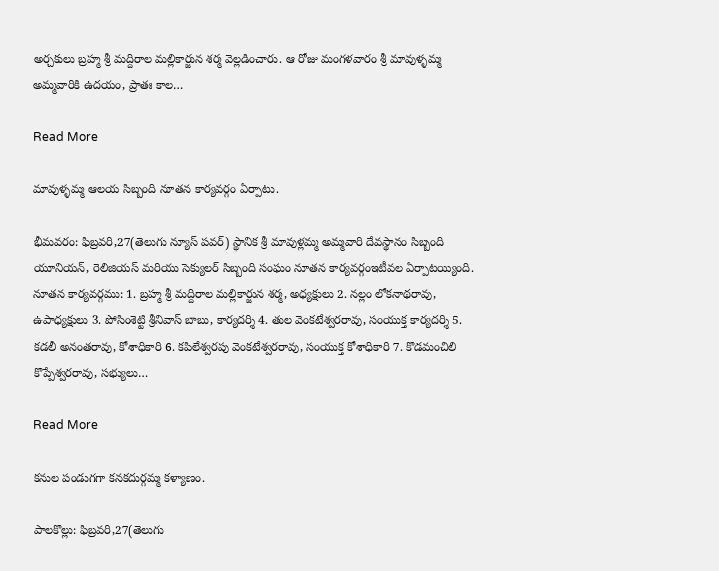అర్చకులు బ్రహ్మ శ్రీ మద్దిరాల మల్లికార్జున శర్మ వెల్లడించారు. ఆ రోజు మంగళవారం శ్రీ మావుళ్ళమ్మ అమ్మవారికి ఉదయం, ప్రాతః కాల…

Read More

మావుళ్ళమ్మ ఆలయ సిబ్బంది నూతన కార్యవర్గం ఏర్పాటు.

భీమవరం: ఫిబ్రవరి,27(తెలుగు న్యూస్ పవర్) స్థానిక శ్రీ మావుళ్లమ్మ అమ్మవారి దేవస్థానం సిబ్బంది యూనియన్, రెలిజియస్ మరియు సెక్యులర్ సిబ్బంది సంఘం నూతన కార్యవర్గంఇటీవల ఏర్పాటయ్యింది. నూతన కార్యవర్గము: 1. బ్రహ్మ శ్రీ మద్దిరాల మల్లికార్జున శర్మ, అధ్యక్షులు 2. నల్లం లోకనాథరావు, ఉపాధ్యక్షులు 3. పోసింశెట్టి శ్రీనివాస్ బాబు, కార్యదర్శి 4. తుల వెంకటేశ్వరరావు, సంయుక్త కార్యదర్శి 5. కడలీ అనంతరావు, కోశాధికారి 6. కపిలేశ్వరపు వెంకటేశ్వరరావు, సంయుక్త కోశాధికారి 7. కొడమంచిలి కొప్పేశ్వరరావు, సభ్యులు…

Read More

కనుల పండుగగా కనకదుర్గమ్మ కళ్యాణం.

పాలకొల్లు: ఫిబ్రవరి,27(తెలుగు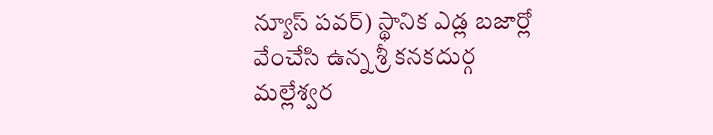న్యూస్ పవర్) స్థానిక ఎడ్ల బజార్లో వేంచేసి ఉన్న శ్రీ కనకదుర్గ మల్లేశ్వర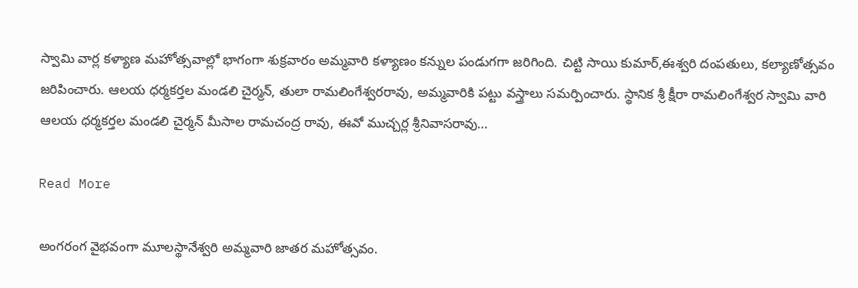స్వామి వార్ల కళ్యాణ మహోత్సవాల్లో భాగంగా శుక్రవారం అమ్మవారి కళ్యాణం కన్నుల పండుగగా జరిగింది. చిట్టి సాయి కుమార్,ఈశ్వరి దంపతులు, కల్యాణోత్సవం జరిపించారు. ఆలయ ధర్మకర్తల మండలి చైర్మన్, తులా రామలింగేశ్వరరావు, అమ్మవారికి పట్టు వస్త్రాలు సమర్పించారు. స్థానిక శ్రీ క్షీరా రామలింగేశ్వర స్వామి వారి ఆలయ ధర్మకర్తల మండలి చైర్మన్ మీసాల రామచంద్ర రావు, ఈవో ముచ్చర్ల శ్రీనివాసరావు…

Read More

అంగరంగ వైభవంగా మూలస్థానేశ్వరి అమ్మవారి జాతర మహోత్సవం.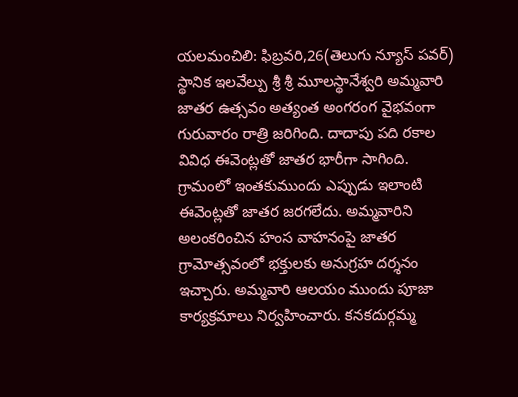యలమంచిలి: ఫిబ్రవరి,26(తెలుగు న్యూస్ పవర్) స్థానిక ఇలవేల్పు శ్రీ శ్రీ మూలస్థానేశ్వరి అమ్మవారి జాతర ఉత్సవం అత్యంత అంగరంగ వైభవంగా గురువారం రాత్రి జరిగింది. దాదాపు పది రకాల వివిధ ఈవెంట్లతో జాతర భారీగా సాగింది. గ్రామంలో ఇంతకుముందు ఎప్పుడు ఇలాంటి ఈవెంట్లతో జాతర జరగలేదు. అమ్మవారిని అలంకరించిన హంస వాహనంపై జాతర గ్రామోత్సవంలో భక్తులకు అనుగ్రహ దర్శనం ఇచ్చారు. అమ్మవారి ఆలయం ముందు పూజా కార్యక్రమాలు నిర్వహించారు. కనకదుర్గమ్మ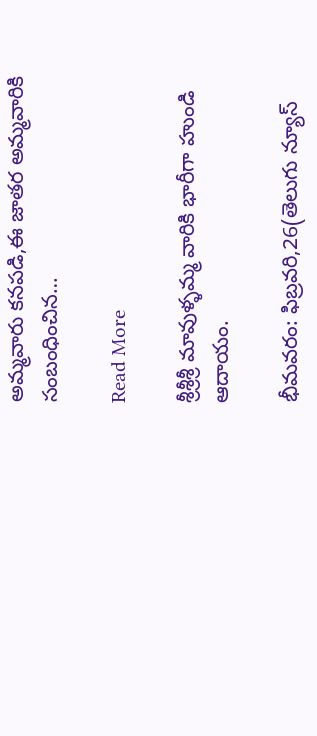అమ్మవారు కనపడి,ఈ జాతర అమ్మవారికి సంబంధించిన…

Read More

శ్రీశ్రీశ్రీ మావుళ్ళమ్మ వారికి భారీగా హుండి ఆదాయం.

భీమవరం: ఫిబ్రవరి,26(తెలుగు న్యూస్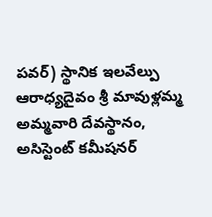పవర్) స్థానిక ఇలవేల్పు ఆరాధ్యదైవం శ్రీ మావుళ్లమ్మ అమ్మవారి దేవస్థానం, అసిస్టెంట్ కమీషనర్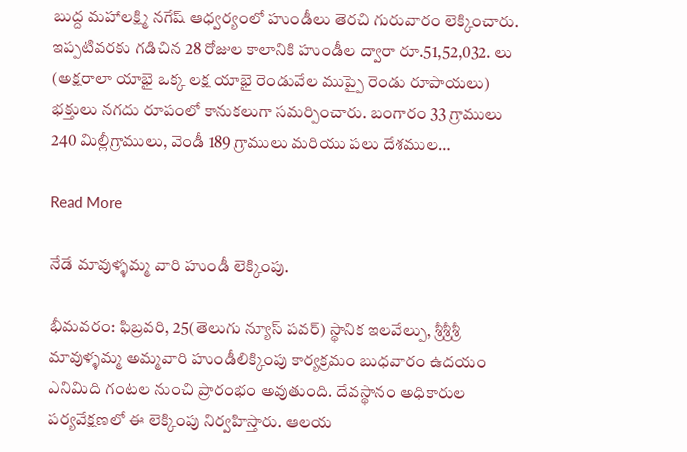బుద్ద మహాలక్ష్మి నగేష్ ఆధ్వర్యంలో హుండీలు తెరచి గురువారం లెక్కించారు. ఇప్పటివరకు గడిచిన 28 రోజుల కాలానికి హుండీల ద్వారా రూ.51,52,032. లు (అక్షరాలా యాభై ఒక్క లక్ష యాభై రెండువేల ముప్పై రెండు రూపాయలు) భక్తులు నగదు రూపంలో కానుకలుగా సమర్పించారు. బంగారం 33 గ్రాములు 240 మిల్లీగ్రాములు, వెండీ 189 గ్రాములు మరియు పలు దేశముల…

Read More

నేడే మావుళ్ళమ్మ వారి హుండీ లెక్కింపు.

భీమవరం: ఫిబ్రవరి, 25(తెలుగు న్యూస్ పవర్) స్థానిక ఇలవేల్పు, శ్రీశ్రీశ్రీ మావుళ్ళమ్మ అమ్మవారి హుండీలిక్కింపు కార్యక్రమం బుధవారం ఉదయం ఎనిమిది గంటల నుంచి ప్రారంభం అవుతుంది. దేవస్థానం అధికారుల పర్యవేక్షణలో ఈ లెక్కింపు నిర్వహిస్తారు. ఆలయ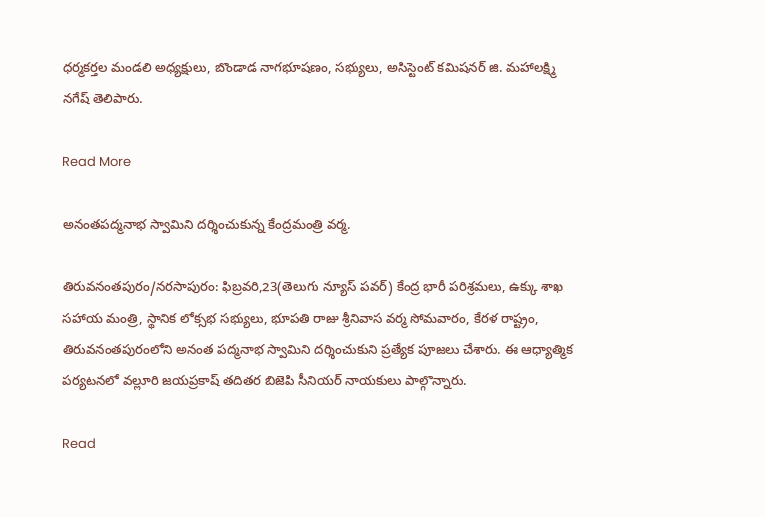ధర్మకర్తల మండలి అధ్యక్షులు, బొండాడ నాగభూషణం, సభ్యులు, అసిస్టెంట్ కమిషనర్ జి. మహాలక్ష్మి నగేష్ తెలిపారు.

Read More

అనంతపద్మనాభ స్వామిని దర్శించుకున్న కేంద్రమంత్రి వర్మ.

తిరువనంతపురం/నరసాపురం: ఫిబ్రవరి,23(తెలుగు న్యూస్ పవర్) కేంద్ర భారీ పరిశ్రమలు, ఉక్కు శాఖ సహాయ మంత్రి, స్థానిక లోక్సభ సభ్యులు, భూపతి రాజు శ్రీనివాస వర్మ సోమవారం, కేరళ రాష్ట్రం, తిరువనంతపురంలోని అనంత పద్మనాభ స్వామిని దర్శించుకుని ప్రత్యేక పూజలు చేశారు. ఈ ఆధ్యాత్మిక పర్యటనలో వల్లూరి జయప్రకాష్ తదితర బిజెపి సీనియర్ నాయకులు పాల్గొన్నారు.

Read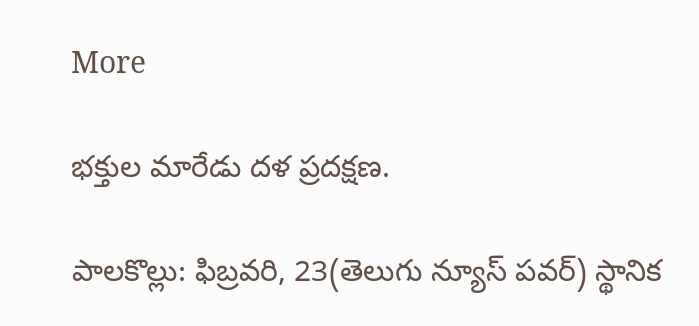More

భక్తుల మారేడు దళ ప్రదక్షణ.

పాలకొల్లు: ఫిబ్రవరి, 23(తెలుగు న్యూస్ పవర్) స్థానిక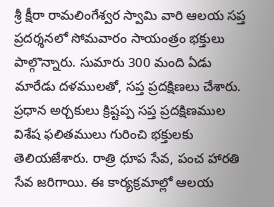శ్రీ క్షీరా రామలింగేశ్వర స్వామి వారి ఆలయ సప్త ప్రదర్శనలో సోమవారం సాయంత్రం భక్తులు పాల్గొన్నారు. సుమారు 300 మంది ఏడు మారేడు దళములతో, సప్త ప్రదక్షిణలు చేశారు. ప్రధాన అర్చకులు క్రిష్టప్ప సప్త ప్రదక్షిణముల విశేష ఫలితములు గురించి భక్తులకు తెలియజేశారు. రాత్రి ధూప సేవ, పంచ హారతి సేవ జరిగాయి. ఈ కార్యక్రమాల్లో ఆలయ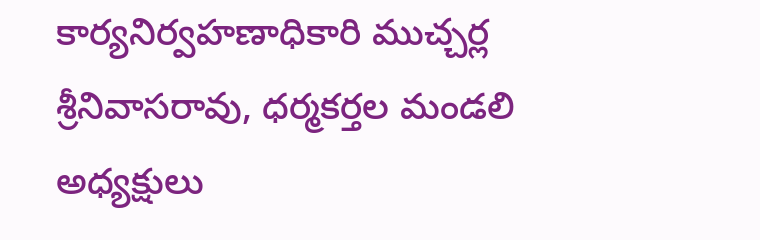కార్యనిర్వహణాధికారి ముచ్చర్ల శ్రీనివాసరావు, ధర్మకర్తల మండలి అధ్యక్షులు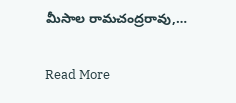మీసాల రామచంద్రరావు,…

Read More